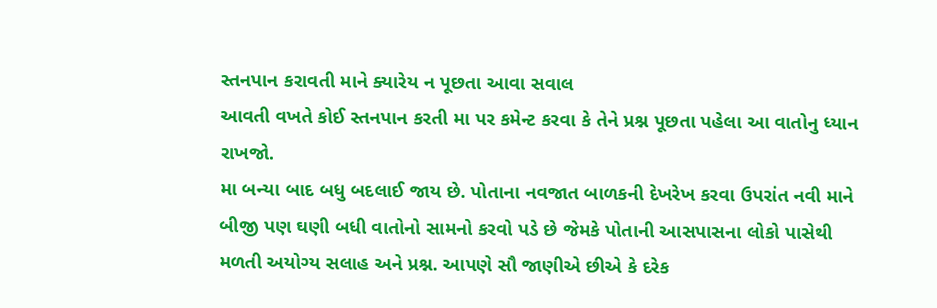સ્તનપાન કરાવતી માને ક્યારેય ન પૂછતા આવા સવાલ
આવતી વખતે કોઈ સ્તનપાન કરતી મા પર કમેન્ટ કરવા કે તેને પ્રશ્ન પૂછતા પહેલા આ વાતોનુ ધ્યાન રાખજો.
મા બન્યા બાદ બધુ બદલાઈ જાય છે. પોતાના નવજાત બાળકની દેખરેખ કરવા ઉપરાંત નવી માને બીજી પણ ઘણી બધી વાતોનો સામનો કરવો પડે છે જેમકે પોતાની આસપાસના લોકો પાસેથી મળતી અયોગ્ય સલાહ અને પ્રશ્ન. આપણે સૌ જાણીએ છીએ કે દરેક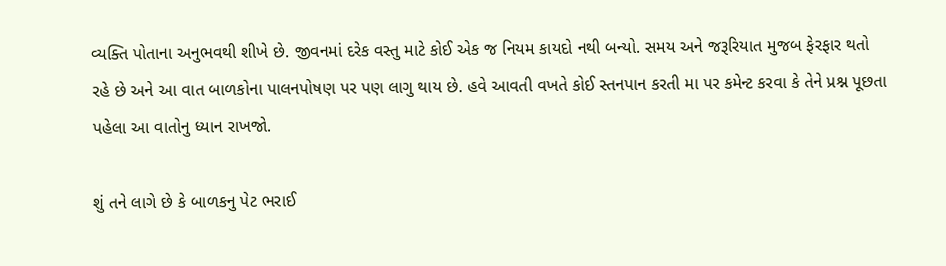વ્યક્તિ પોતાના અનુભવથી શીખે છે. જીવનમાં દરેક વસ્તુ માટે કોઈ એક જ નિયમ કાયદો નથી બન્યો. સમય અને જરૂરિયાત મુજબ ફેરફાર થતો રહે છે અને આ વાત બાળકોના પાલનપોષણ પર પણ લાગુ થાય છે. હવે આવતી વખતે કોઈ સ્તનપાન કરતી મા પર કમેન્ટ કરવા કે તેને પ્રશ્ન પૂછતા પહેલા આ વાતોનુ ધ્યાન રાખજો.

શું તને લાગે છે કે બાળકનુ પેટ ભરાઈ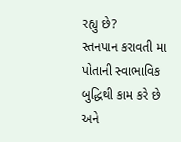રહ્યુ છે?
સ્તનપાન કરાવતી મા પોતાની સ્વાભાવિક બુદ્ધિથી કામ કરે છે અને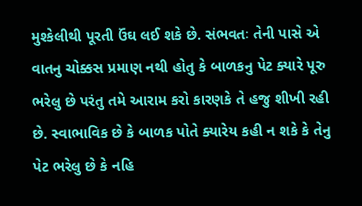મુશ્કેલીથી પૂરતી ઉંઘ લઈ શકે છે. સંભવતઃ તેની પાસે એ વાતનુ ચોક્કસ પ્રમાણ નથી હોતુ કે બાળકનુ પેટ ક્યારે પૂરુ ભરેલુ છે પરંતુ તમે આરામ કરો કારણકે તે હજુ શીખી રહી છે. સ્વાભાવિક છે કે બાળક પોતે ક્યારેય કહી ન શકે કે તેનુ પેટ ભરેલુ છે કે નહિ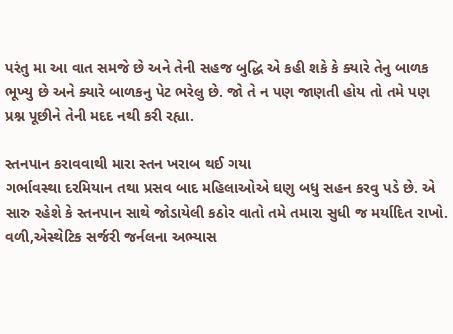પરંતુ મા આ વાત સમજે છે અને તેની સહજ બુદ્ધિ એ કહી શકે કે ક્યારે તેનુ બાળક ભૂખ્યુ છે અને ક્યારે બાળકનુ પેટ ભરેલુ છે. જો તે ન પણ જાણતી હોય તો તમે પણ પ્રશ્ન પૂછીને તેની મદદ નથી કરી રહ્યા.

સ્તનપાન કરાવવાથી મારા સ્તન ખરાબ થઈ ગયા
ગર્ભાવસ્થા દરમિયાન તથા પ્રસવ બાદ મહિલાઓએ ઘણુ બધુ સહન કરવુ પડે છે. એ સારુ રહેશે કે સ્તનપાન સાથે જોડાયેલી કઠોર વાતો તમે તમારા સુધી જ મર્યાદિત રાખો. વળી,એસ્થેટિક સર્જરી જર્નલના અભ્યાસ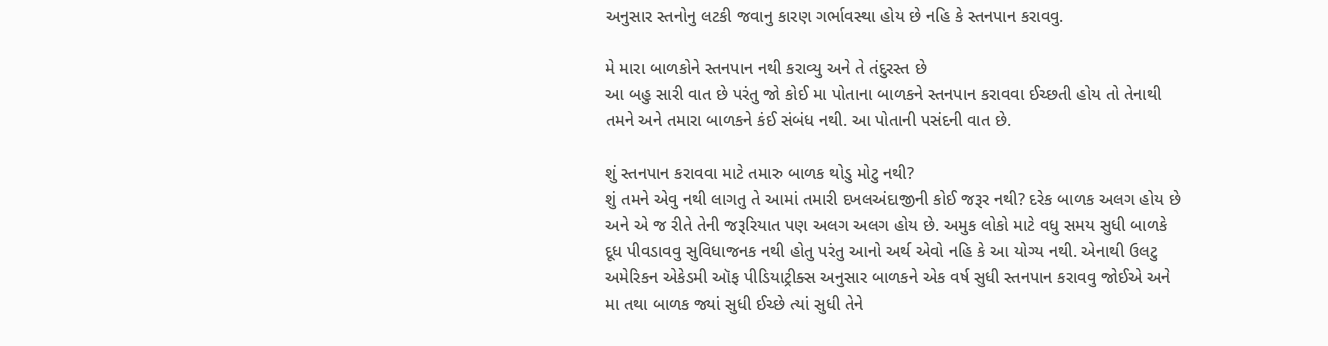અનુસાર સ્તનોનુ લટકી જવાનુ કારણ ગર્ભાવસ્થા હોય છે નહિ કે સ્તનપાન કરાવવુ.

મે મારા બાળકોને સ્તનપાન નથી કરાવ્યુ અને તે તંદુરસ્ત છે
આ બહુ સારી વાત છે પરંતુ જો કોઈ મા પોતાના બાળકને સ્તનપાન કરાવવા ઈચ્છતી હોય તો તેનાથી તમને અને તમારા બાળકને કંઈ સંબંધ નથી. આ પોતાની પસંદની વાત છે.

શું સ્તનપાન કરાવવા માટે તમારુ બાળક થોડુ મોટુ નથી?
શું તમને એવુ નથી લાગતુ તે આમાં તમારી દખલઅંદાજીની કોઈ જરૂર નથી? દરેક બાળક અલગ હોય છે અને એ જ રીતે તેની જરૂરિયાત પણ અલગ અલગ હોય છે. અમુક લોકો માટે વધુ સમય સુધી બાળકે દૂધ પીવડાવવુ સુવિધાજનક નથી હોતુ પરંતુ આનો અર્થ એવો નહિ કે આ યોગ્ય નથી. એનાથી ઉલટુ અમેરિકન એકેડમી ઑફ પીડિયાટ્રીક્સ અનુસાર બાળકને એક વર્ષ સુધી સ્તનપાન કરાવવુ જોઈએ અને મા તથા બાળક જ્યાં સુધી ઈચ્છે ત્યાં સુધી તેને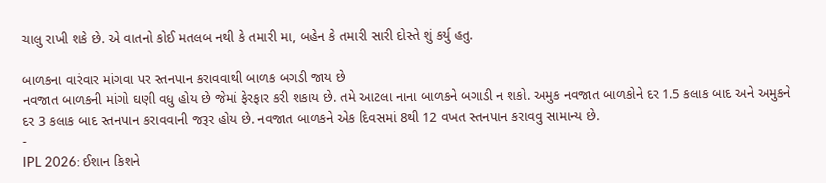ચાલુ રાખી શકે છે. એ વાતનો કોઈ મતલબ નથી કે તમારી મા, બહેન કે તમારી સારી દોસ્તે શું કર્યુ હતુ.

બાળકના વારંવાર માંગવા પર સ્તનપાન કરાવવાથી બાળક બગડી જાય છે
નવજાત બાળકની માંગો ઘણી વધુ હોય છે જેમાં ફેરફાર કરી શકાય છે. તમે આટલા નાના બાળકને બગાડી ન શકો. અમુક નવજાત બાળકોને દર 1.5 કલાક બાદ અને અમુકને દર 3 કલાક બાદ સ્તનપાન કરાવવાની જરૂર હોય છે. નવજાત બાળકને એક દિવસમાં 8થી 12 વખત સ્તનપાન કરાવવુ સામાન્ય છે.
-
IPL 2026: ઈશાન કિશને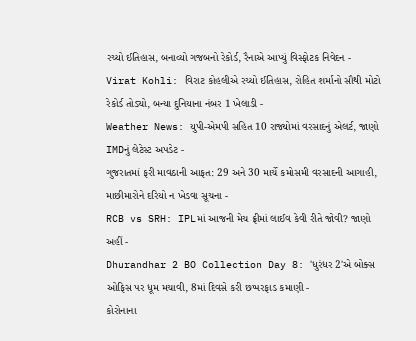રચ્યો ઈતિહાસ, બનાવ્યો ગજબનો રેકોર્ડ, રૈનાએ આપ્યું વિસ્ફોટક નિવેદન -
Virat Kohli: વિરાટ કોહલીએ રચ્યો ઈતિહાસ, રોહિત શર્માનો સૌથી મોટો રેકોર્ડ તોડ્યો, બન્યા દુનિયાના નંબર 1 ખેલાડી -
Weather News: યુપી-એમપી સહિત 10 રાજ્યોમાં વરસાદનું એલર્ટ, જાણો IMDનું લેટેસ્ટ અપડેટ -
ગુજરાતમાં ફરી માવઠાની આફત: 29 અને 30 માર્ચે કમોસમી વરસાદની આગાહી, માછીમારોને દરિયો ન ખેડવા સૂચના -
RCB vs SRH: IPLમાં આજની મેચ ફ્રીમાં લાઈવ કેવી રીતે જોવી? જાણો અહીં -
Dhurandhar 2 BO Collection Day 8: 'ધુરંધર 2'એ બોક્સ ઓફિસ પર ધૂમ મચાવી, 8માં દિવસે કરી છપ્પરફાડ કમાણી -
કોરોનાના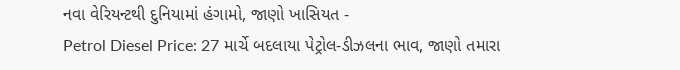નવા વેરિયન્ટથી દુનિયામાં હંગામો, જાણો ખાસિયત -
Petrol Diesel Price: 27 માર્ચે બદલાયા પેટ્રોલ-ડીઝલના ભાવ, જાણો તમારા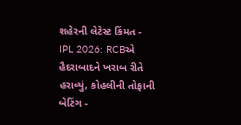શહેરની લેટેસ્ટ કિંમત -
IPL 2026: RCBએ હૈદરાબાદને ખરાબ રીતે હરાવ્યું, કોહલીની તોફાની બેટિંગ -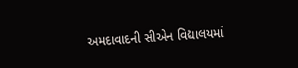અમદાવાદની સીએન વિદ્યાલયમાં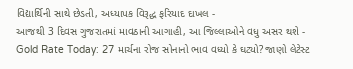વિદ્યાર્થિની સાથે છેડતી, અધ્યાપક વિરૂદ્ધ ફરિયાદ દાખલ -
આજથી 3 દિવસ ગુજરાતમાં માવઠાની આગાહી, આ જિલ્લાઓને વધુ અસર થશે -
Gold Rate Today: 27 માર્ચના રોજ સોનાનો ભાવ વધ્યો કે ઘટ્યો? જાણો લેટેસ્ટ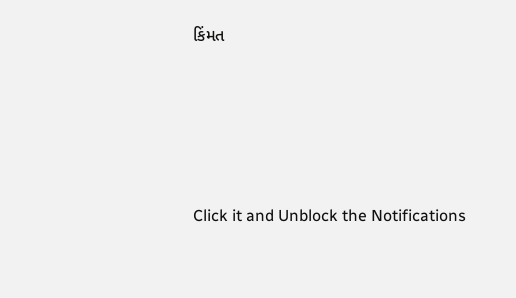કિંમત









Click it and Unblock the Notifications